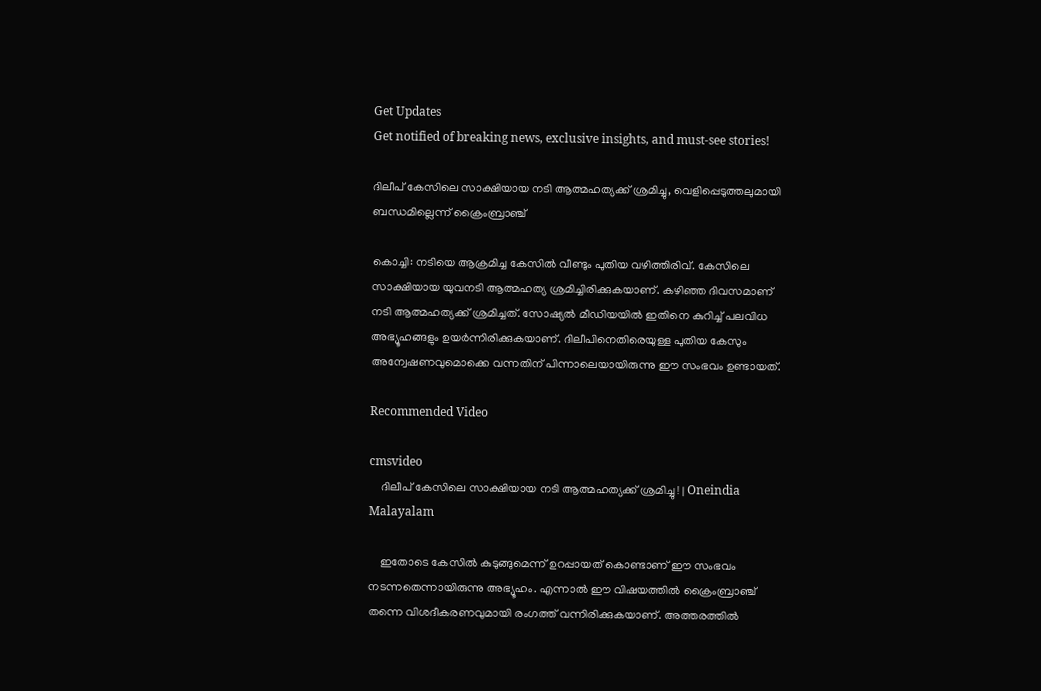Get Updates
Get notified of breaking news, exclusive insights, and must-see stories!

ദിലീപ് കേസിലെ സാക്ഷിയായ നടി ആത്മഹത്യക്ക് ശ്രമിച്ചു, വെളിപ്പെടുത്തലുമായി ബന്ധമില്ലെന്ന് ക്രൈംബ്രാഞ്ച്

കൊച്ചി: നടിയെ ആക്രമിച്ച കേസില്‍ വീണ്ടും പുതിയ വഴിത്തിരിവ്. കേസിലെ സാക്ഷിയായ യുവനടി ആത്മഹത്യ ശ്രമിച്ചിരിക്കുകയാണ്. കഴിഞ്ഞ ദിവസമാണ് നടി ആത്മഹത്യക്ക് ശ്രമിച്ചത്. സോഷ്യല്‍ മീഡിയയില്‍ ഇതിനെ കുറിച്ച് പലവിധ അഭ്യൂഹങ്ങളും ഉയര്‍ന്നിരിക്കുകയാണ്. ദിലീപിനെതിരെയുള്ള പുതിയ കേസും അന്വേഷണവുമൊക്കെ വന്നതിന് പിന്നാലെയായിരുന്നു ഈ സംഭവം ഉണ്ടായത്.

Recommended Video

cmsvideo
    ദിലീപ് കേസിലെ സാക്ഷിയായ നടി ആത്മഹത്യക്ക് ശ്രമിച്ചു ! | Oneindia Malayalam

    ഇതോടെ കേസില്‍ കുടുങ്ങുമെന്ന് ഉറപ്പായത് കൊണ്ടാണ് ഈ സംഭവം നടന്നതെന്നായിരുന്നു അഭ്യൂഹം. എന്നാല്‍ ഈ വിഷയത്തില്‍ ക്രൈംബ്രാഞ്ച് തന്നെ വിശദീകരണവുമായി രംഗത്ത് വന്നിരിക്കുകയാണ്. അത്തരത്തില്‍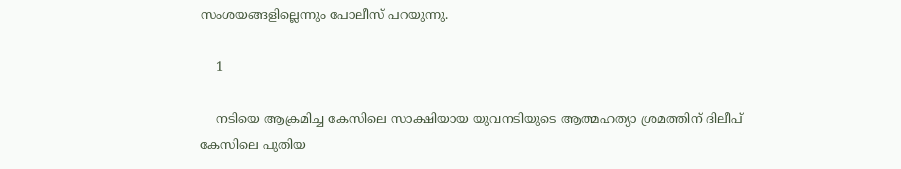സംശയങ്ങളില്ലെന്നും പോലീസ് പറയുന്നു.

    1

    നടിയെ ആക്രമിച്ച കേസിലെ സാക്ഷിയായ യുവനടിയുടെ ആത്മഹത്യാ ശ്രമത്തിന് ദിലീപ് കേസിലെ പുതിയ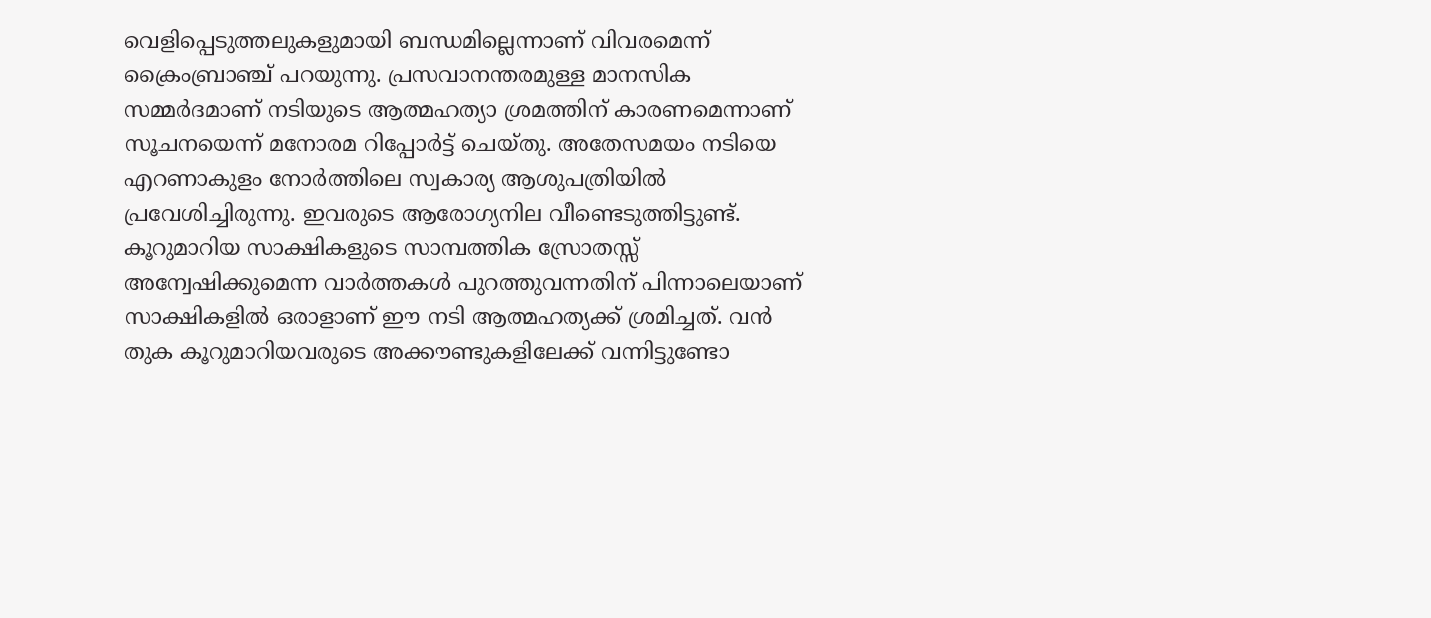വെളിപ്പെടുത്തലുകളുമായി ബന്ധമില്ലെന്നാണ് വിവരമെന്ന് ക്രൈംബ്രാഞ്ച് പറയുന്നു. പ്രസവാനന്തരമുള്ള മാനസിക സമ്മര്‍ദമാണ് നടിയുടെ ആത്മഹത്യാ ശ്രമത്തിന് കാരണമെന്നാണ് സൂചനയെന്ന് മനോരമ റിപ്പോര്‍ട്ട് ചെയ്തു. അതേസമയം നടിയെ എറണാകുളം നോര്‍ത്തിലെ സ്വകാര്യ ആശുപത്രിയില്‍ പ്രവേശിച്ചിരുന്നു. ഇവരുടെ ആരോഗ്യനില വീണ്ടെടുത്തിട്ടുണ്ട്. കൂറുമാറിയ സാക്ഷികളുടെ സാമ്പത്തിക സ്രോതസ്സ് അന്വേഷിക്കുമെന്ന വാര്‍ത്തകള്‍ പുറത്തുവന്നതിന് പിന്നാലെയാണ് സാക്ഷികളില്‍ ഒരാളാണ് ഈ നടി ആത്മഹത്യക്ക് ശ്രമിച്ചത്. വന്‍ തുക കൂറുമാറിയവരുടെ അക്കൗണ്ടുകളിലേക്ക് വന്നിട്ടുണ്ടോ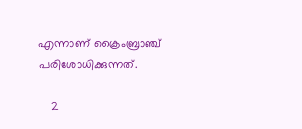എന്നാണ് ക്രൈംബ്രാഞ്ച് പരിശോധിക്കുന്നത്.

    2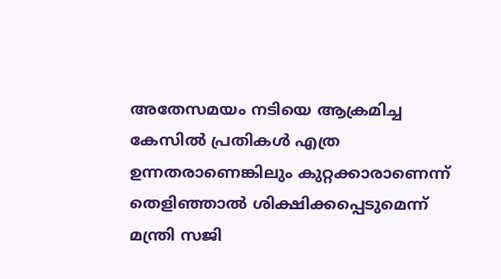അതേസമയം നടിയെ ആക്രമിച്ച കേസില്‍ പ്രതികള്‍ എത്ര ഉന്നതരാണെങ്കിലും കുറ്റക്കാരാണെന്ന് തെളിഞ്ഞാല്‍ ശിക്ഷിക്കപ്പെടുമെന്ന് മന്ത്രി സജി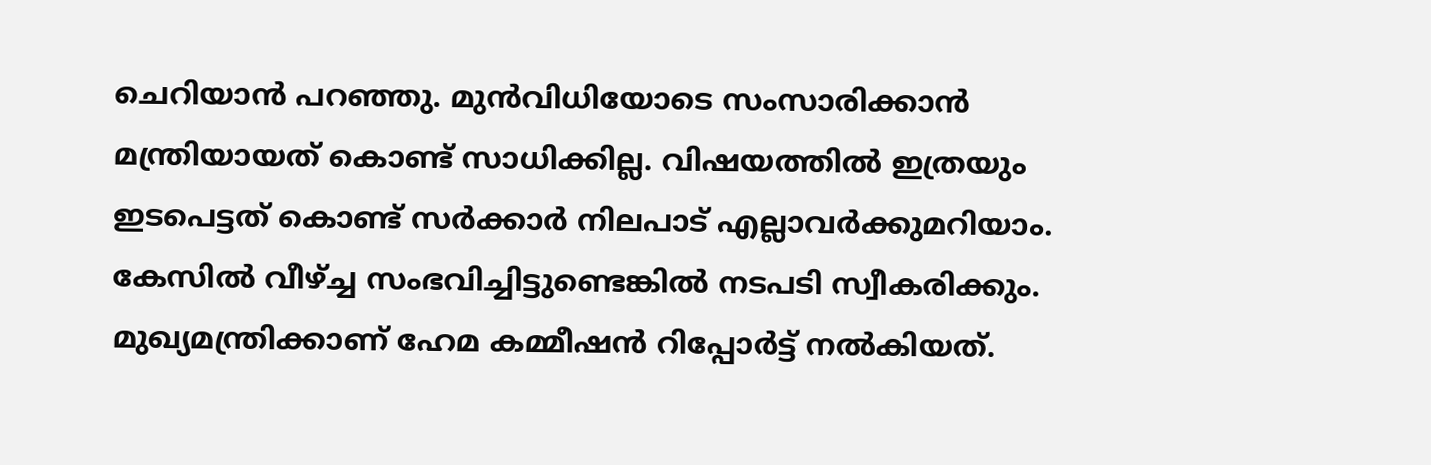ചെറിയാന്‍ പറഞ്ഞു. മുന്‍വിധിയോടെ സംസാരിക്കാന്‍ മന്ത്രിയായത് കൊണ്ട് സാധിക്കില്ല. വിഷയത്തില്‍ ഇത്രയും ഇടപെട്ടത് കൊണ്ട് സര്‍ക്കാര്‍ നിലപാട് എല്ലാവര്‍ക്കുമറിയാം. കേസില്‍ വീഴ്ച്ച സംഭവിച്ചിട്ടുണ്ടെങ്കില്‍ നടപടി സ്വീകരിക്കും. മുഖ്യമന്ത്രിക്കാണ് ഹേമ കമ്മീഷന്‍ റിപ്പോര്‍ട്ട് നല്‍കിയത്.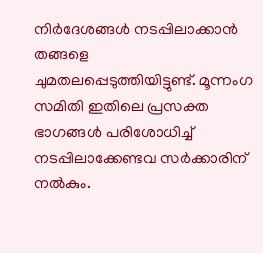നിര്‍ദേശങ്ങള്‍ നടപ്പിലാക്കാന്‍ തങ്ങളെ ചുമതലപ്പെടുത്തിയിട്ടുണ്ട്. മൂന്നംഗ സമിതി ഇതിലെ പ്രസക്ത ഭാഗങ്ങള്‍ പരിശോധിച്ച് നടപ്പിലാക്കേണ്ടവ സര്‍ക്കാരിന് നല്‍കും.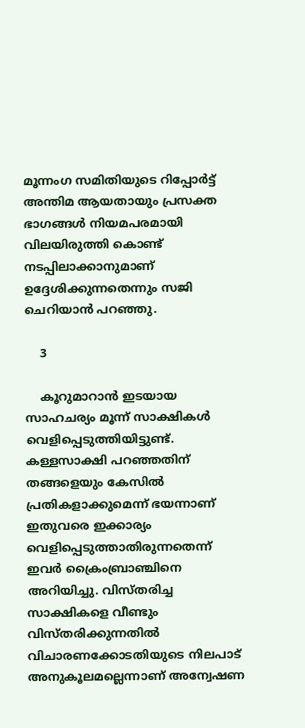മൂന്നംഗ സമിതിയുടെ റിപ്പോര്‍ട്ട് അന്തിമ ആയതായും പ്രസക്ത ഭാഗങ്ങള്‍ നിയമപരമായി വിലയിരുത്തി കൊണ്ട് നടപ്പിലാക്കാനുമാണ് ഉദ്ദേശിക്കുന്നതെന്നും സജി ചെറിയാന്‍ പറഞ്ഞു.

    3

    കൂറുമാറാന്‍ ഇടയായ സാഹചര്യം മൂന്ന് സാക്ഷികള്‍ വെളിപ്പെടുത്തിയിട്ടുണ്ട്. കള്ളസാക്ഷി പറഞ്ഞതിന് തങ്ങളെയും കേസില്‍ പ്രതികളാക്കുമെന്ന് ഭയന്നാണ് ഇതുവരെ ഇക്കാര്യം വെളിപ്പെടുത്താതിരുന്നതെന്ന് ഇവര്‍ ക്രൈംബ്രാഞ്ചിനെ അറിയിച്ചു. വിസ്തരിച്ച സാക്ഷികളെ വീണ്ടും വിസ്തരിക്കുന്നതില്‍ വിചാരണക്കോടതിയുടെ നിലപാട് അനുകൂലമല്ലെന്നാണ് അന്വേഷണ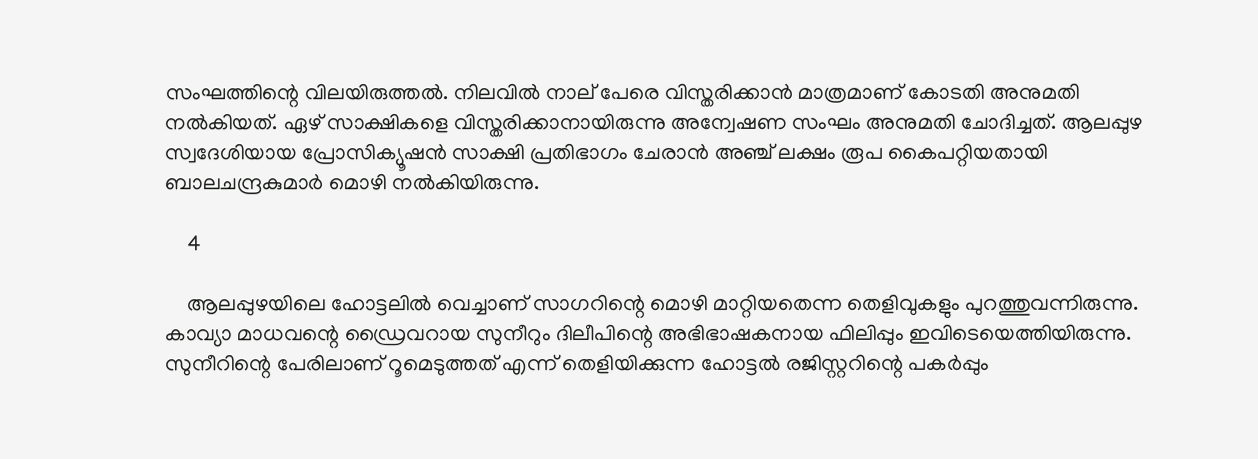സംഘത്തിന്റെ വിലയിരുത്തല്‍. നിലവില്‍ നാല് പേരെ വിസ്തരിക്കാന്‍ മാത്രമാണ് കോടതി അനുമതി നല്‍കിയത്. ഏഴ് സാക്ഷികളെ വിസ്തരിക്കാനായിരുന്നു അന്വേഷണ സംഘം അനുമതി ചോദിച്ചത്. ആലപ്പുഴ സ്വദേശിയായ പ്രോസിക്യൂഷന്‍ സാക്ഷി പ്രതിഭാഗം ചേരാന്‍ അഞ്ച് ലക്ഷം രൂപ കൈപറ്റിയതായി ബാലചന്ദ്രകുമാര്‍ മൊഴി നല്‍കിയിരുന്നു.

    4

    ആലപ്പുഴയിലെ ഹോട്ടലില്‍ വെച്ചാണ് സാഗറിന്റെ മൊഴി മാറ്റിയതെന്ന തെളിവുകളും പുറത്തുവന്നിരുന്നു. കാവ്യാ മാധവന്റെ ഡ്രൈവറായ സുനീറും ദിലീപിന്റെ അഭിഭാഷകനായ ഫിലിപ്പും ഇവിടെയെത്തിയിരുന്നു. സുനീറിന്റെ പേരിലാണ് റൂമെടുത്തത് എന്ന് തെളിയിക്കുന്ന ഹോട്ടല്‍ രജിസ്റ്ററിന്റെ പകര്‍പ്പും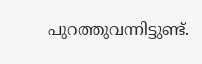പുറത്തുവന്നിട്ടുണ്ട്.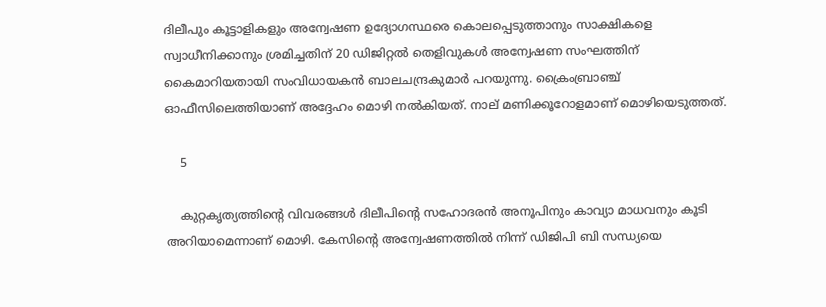ദിലീപും കൂട്ടാളികളും അന്വേഷണ ഉദ്യോഗസ്ഥരെ കൊലപ്പെടുത്താനും സാക്ഷികളെ സ്വാധീനിക്കാനും ശ്രമിച്ചതിന് 20 ഡിജിറ്റല്‍ തെളിവുകള്‍ അന്വേഷണ സംഘത്തിന് കൈമാറിയതായി സംവിധായകന്‍ ബാലചന്ദ്രകുമാര്‍ പറയുന്നു. ക്രൈംബ്രാഞ്ച് ഓഫീസിലെത്തിയാണ് അദ്ദേഹം മൊഴി നല്‍കിയത്. നാല് മണിക്കൂറോളമാണ് മൊഴിയെടുത്തത്.

    5

    കുറ്റകൃത്യത്തിന്റെ വിവരങ്ങള്‍ ദിലീപിന്റെ സഹോദരന്‍ അനൂപിനും കാവ്യാ മാധവനും കൂടി അറിയാമെന്നാണ് മൊഴി. കേസിന്റെ അന്വേഷണത്തില്‍ നിന്ന് ഡിജിപി ബി സന്ധ്യയെ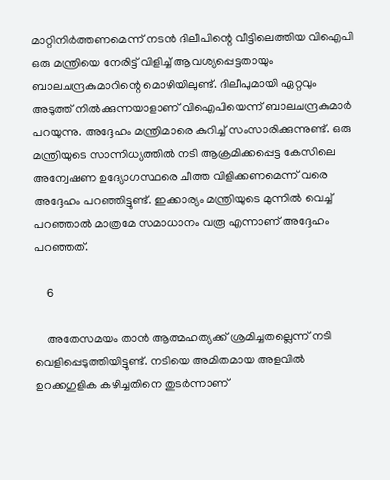മാറ്റിനിര്‍ത്തണമെന്ന് നടന്‍ ദിലീപിന്റെ വീട്ടിലെത്തിയ വിഐപി ഒരു മന്ത്രിയെ നേരിട്ട് വിളിച്ച് ആവശ്യപ്പെട്ടതായും ബാലചന്ദ്രകുമാറിന്റെ മൊഴിയിലുണ്ട്. ദിലീപുമായി ഏറ്റവും അടുത്ത് നില്‍ക്കുന്നയാളാണ് വിഐപിയെന്ന് ബാലചന്ദ്രകുമാര്‍ പറയുന്നു. അദ്ദേഹം മന്ത്രിമാരെ കുറിച്ച് സംസാരിക്കുന്നുണ്ട്. ഒരു മന്ത്രിയുടെ സാന്നിധ്യത്തില്‍ നടി ആക്രമിക്കപ്പെട്ട കേസിലെ അന്വേഷണ ഉദ്യോഗസ്ഥരെ ചീത്ത വിളിക്കണമെന്ന് വരെ അദ്ദേഹം പറഞ്ഞിട്ടുണ്ട്. ഇക്കാര്യം മന്ത്രിയുടെ മുന്നില്‍ വെച്ച് പറഞ്ഞാല്‍ മാത്രമേ സമാധാനം വരൂ എന്നാണ് അദ്ദേഹം പറഞ്ഞത്.

    6

    അതേസമയം താന്‍ ആത്മഹത്യക്ക് ശ്രമിച്ചതല്ലെന്ന് നടി വെളിപ്പെടുത്തിയിട്ടുണ്ട്. നടിയെ അമിതമായ അളവില്‍ ഉറക്കഗുളിക കഴിച്ചതിനെ തുടര്‍ന്നാണ്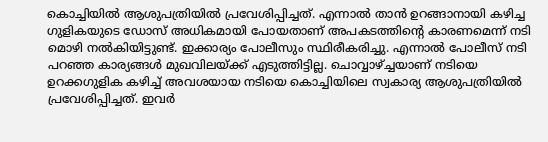കൊച്ചിയില്‍ ആശുപത്രിയില്‍ പ്രവേശിപ്പിച്ചത്. എന്നാല്‍ താന്‍ ഉറങ്ങാനായി കഴിച്ച ഗുളികയുടെ ഡോസ് അധികമായി പോയതാണ് അപകടത്തിന്റെ കാരണമെന്ന് നടി മൊഴി നല്‍കിയിട്ടുണ്ട്. ഇക്കാര്യം പോലീസും സ്ഥിരീകരിച്ചു. എന്നാല്‍ പോലീസ് നടി പറഞ്ഞ കാര്യങ്ങള്‍ മുഖവിലയ്ക്ക് എടുത്തിട്ടില്ല. ചൊവ്വാഴ്ച്ചയാണ് നടിയെ ഉറക്കഗുളിക കഴിച്ച് അവശയായ നടിയെ കൊച്ചിയിലെ സ്വകാര്യ ആശുപത്രിയില്‍ പ്രവേശിപ്പിച്ചത്. ഇവര്‍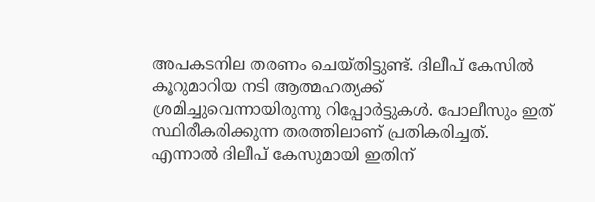അപകടനില തരണം ചെയ്തിട്ടുണ്ട്. ദിലീപ് കേസില്‍ കൂറുമാറിയ നടി ആത്മഹത്യക്ക് ശ്രമിച്ചുവെന്നായിരുന്നു റിപ്പോര്‍ട്ടുകള്‍. പോലീസും ഇത് സ്ഥിരീകരിക്കുന്ന തരത്തിലാണ് പ്രതികരിച്ചത്. എന്നാല്‍ ദിലീപ് കേസുമായി ഇതിന്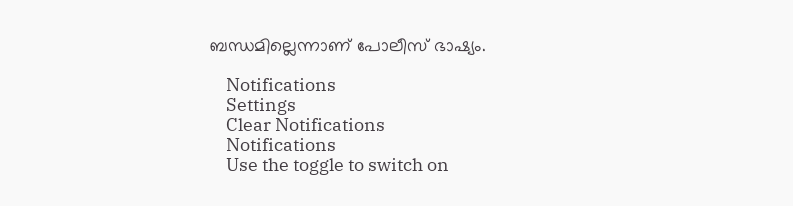ബന്ധമില്ലെന്നാണ് പോലീസ് ഭാഷ്യം.

    Notifications
    Settings
    Clear Notifications
    Notifications
    Use the toggle to switch on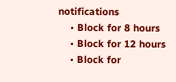notifications
    • Block for 8 hours
    • Block for 12 hours
    • Block for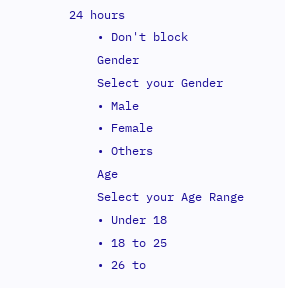24 hours
    • Don't block
    Gender
    Select your Gender
    • Male
    • Female
    • Others
    Age
    Select your Age Range
    • Under 18
    • 18 to 25
    • 26 to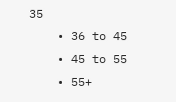35
    • 36 to 45
    • 45 to 55
    • 55+